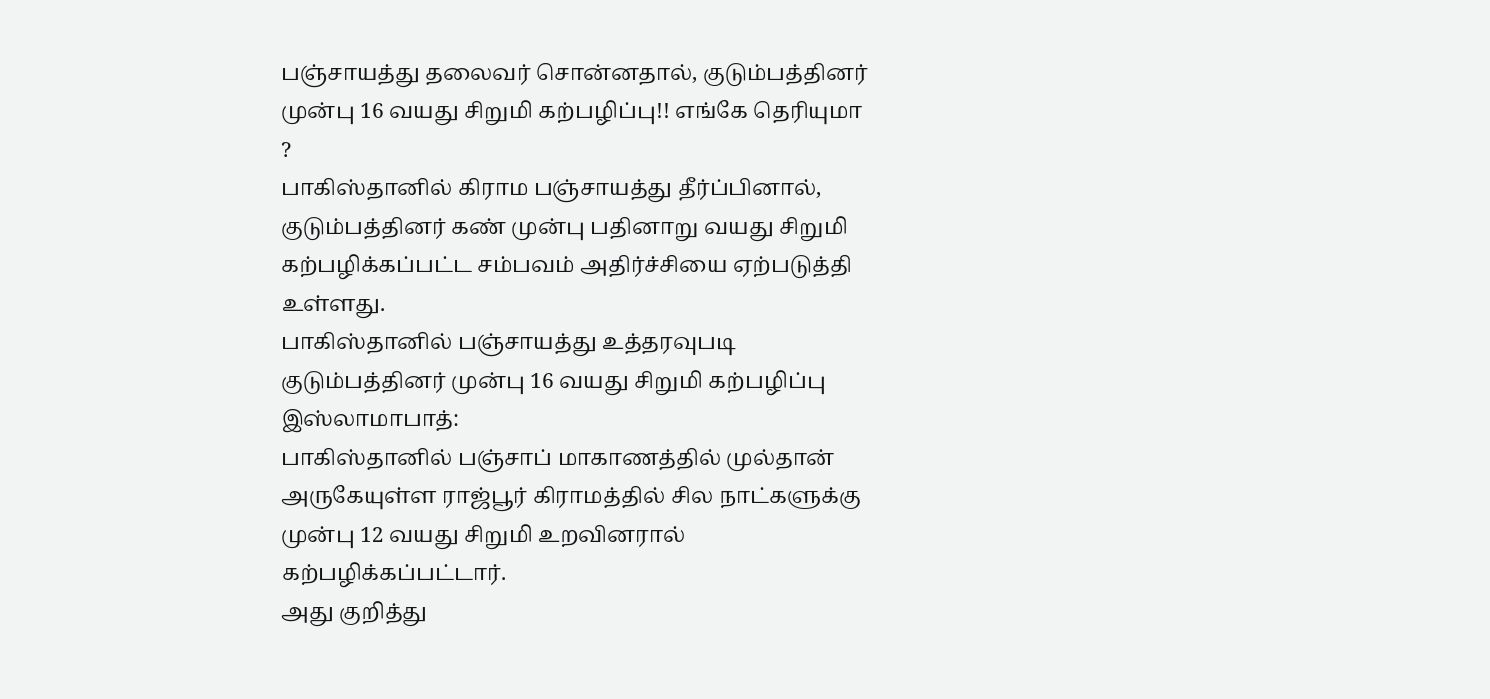பஞ்சாயத்து தலைவர் சொன்னதால், குடும்பத்தினர் முன்பு 16 வயது சிறுமி கற்பழிப்பு!! எங்கே தெரியுமா ?
பாகிஸ்தானில் கிராம பஞ்சாயத்து தீர்ப்பினால், குடும்பத்தினர் கண் முன்பு பதினாறு வயது சிறுமி கற்பழிக்கப்பட்ட சம்பவம் அதிர்ச்சியை ஏற்படுத்தி உள்ளது.
பாகிஸ்தானில் பஞ்சாயத்து உத்தரவுபடி குடும்பத்தினர் முன்பு 16 வயது சிறுமி கற்பழிப்பு
இஸ்லாமாபாத்:
பாகிஸ்தானில் பஞ்சாப் மாகாணத்தில் முல்தான் அருகேயுள்ள ராஜ்பூர் கிராமத்தில் சில நாட்களுக்கு முன்பு 12 வயது சிறுமி உறவினரால் கற்பழிக்கப்பட்டார்.
அது குறித்து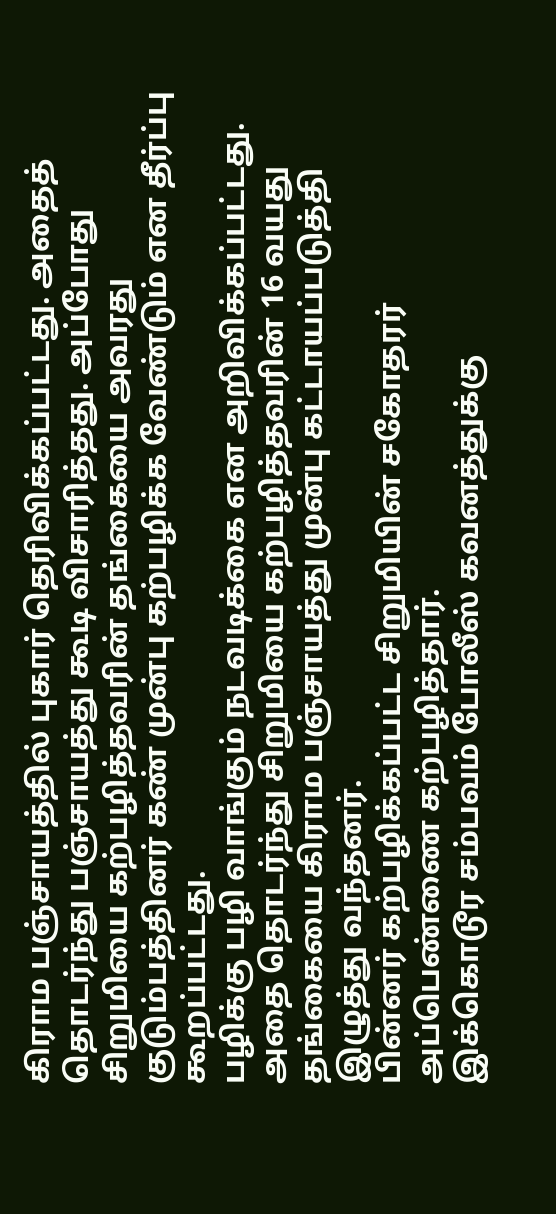கிராம பஞ்சாயத்தில் புகார் தெரிவிக்கப்பட்டது. அதைத் தொடர்ந்து பஞ்சாயத்து கூடி விசாரித்தது. அப்போது சிறுமியை கற்பழித்தவரின் தங்கையை அவரது குடும்பத்தினர் கண் முன்பு கற்பழிக்க வேண்டும் என தீர்ப்பு கூறப்பட்டது.
பழிக்கு பழி வாங்கும் நடவடிக்கை என அறிவிக்கப்பட்டது. அதை தொடர்ந்து சிறுமியை கற்பழித்தவரின் 16 வயது தங்கையை கிராம பஞ்சாயத்து முன்பு கட்டாயப்படுத்தி இழுத்து வந்தனர்.
பின்னர் கற்பழிக்கப்பட்ட சிறுமியின் சகோதரர் அப்பெண்ணை கற்பழித்தார்.
இக்கொடூர சம்பவம் போலீஸ் கவனத்துக்கு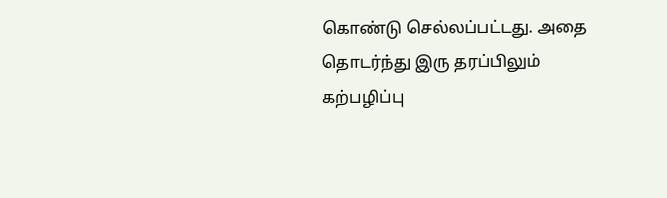கொண்டு செல்லப்பட்டது. அதை தொடர்ந்து இரு தரப்பிலும் கற்பழிப்பு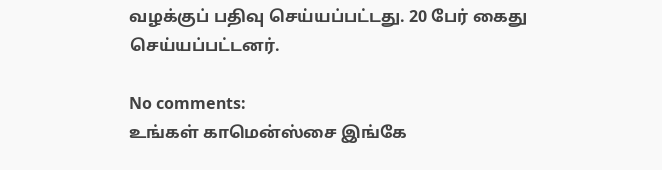வழக்குப் பதிவு செய்யப்பட்டது. 20 பேர் கைது செய்யப்பட்டனர்.

No comments:
உங்கள் காமென்ஸ்சை இங்கே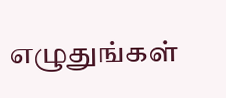எழுதுங்கள்